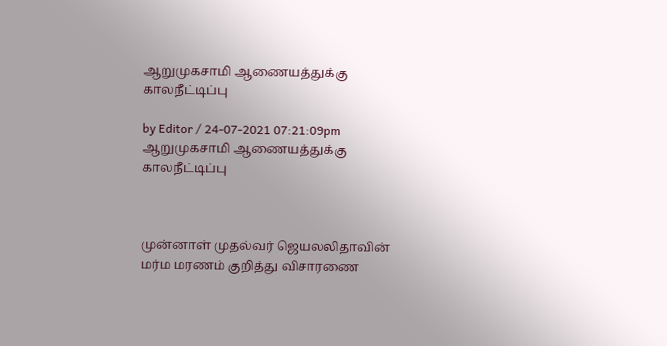ஆறுமுகசாமி ஆணையத்துக்கு காலநீட்டிப்பு

by Editor / 24-07-2021 07:21:09pm
ஆறுமுகசாமி ஆணையத்துக்கு காலநீட்டிப்பு



முன்னாள் முதல்வர் ஜெயலலிதாவின் மர்ம மரணம் குறித்து விசாரணை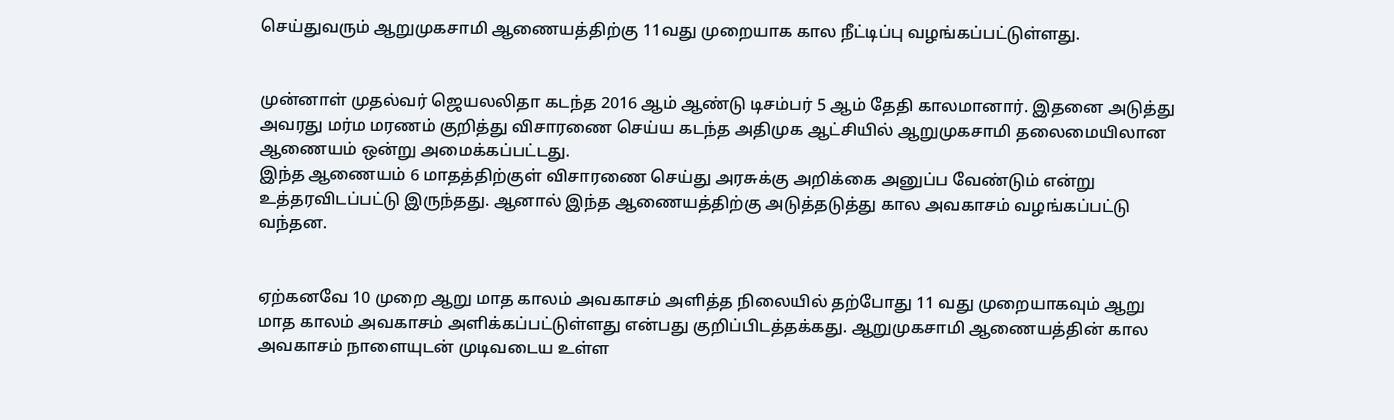செய்துவரும் ஆறுமுகசாமி ஆணையத்திற்கு 11வது முறையாக கால நீட்டிப்பு வழங்கப்பட்டுள்ளது.


முன்னாள் முதல்வர் ஜெயலலிதா கடந்த 2016 ஆம் ஆண்டு டிசம்பர் 5 ஆம் தேதி காலமானார். இதனை அடுத்து அவரது மர்ம மரணம் குறித்து விசாரணை செய்ய கடந்த அதிமுக ஆட்சியில் ஆறுமுகசாமி தலைமையிலான ஆணையம் ஒன்று அமைக்கப்பட்டது.
இந்த ஆணையம் 6 மாதத்திற்குள் விசாரணை செய்து அரசுக்கு அறிக்கை அனுப்ப வேண்டும் என்று உத்தரவிடப்பட்டு இருந்தது. ஆனால் இந்த ஆணையத்திற்கு அடுத்தடுத்து கால அவகாசம் வழங்கப்பட்டு வந்தன.


ஏற்கனவே 10 முறை ஆறு மாத காலம் அவகாசம் அளித்த நிலையில் தற்போது 11 வது முறையாகவும் ஆறு மாத காலம் அவகாசம் அளிக்கப்பட்டுள்ளது என்பது குறிப்பிடத்தக்கது. ஆறுமுகசாமி ஆணையத்தின் கால அவகாசம் நாளையுடன் முடிவடைய உள்ள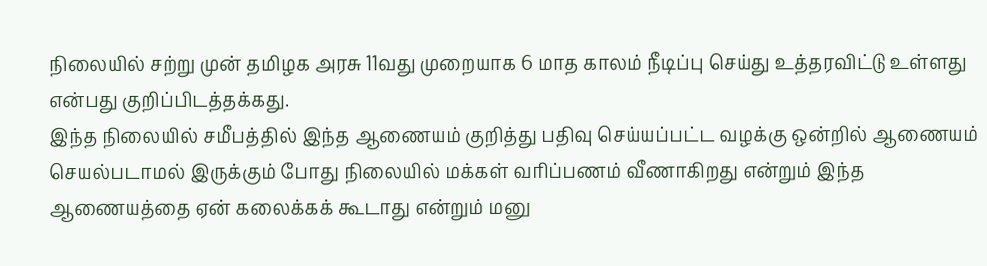நிலையில் சற்று முன் தமிழக அரசு 11வது முறையாக 6 மாத காலம் நீடிப்பு செய்து உத்தரவிட்டு உள்ளது என்பது குறிப்பிடத்தக்கது.
இந்த நிலையில் சமீபத்தில் இந்த ஆணையம் குறித்து பதிவு செய்யப்பட்ட வழக்கு ஒன்றில் ஆணையம் செயல்படாமல் இருக்கும் போது நிலையில் மக்கள் வரிப்பணம் வீணாகிறது என்றும் இந்த ஆணையத்தை ஏன் கலைக்கக் கூடாது என்றும் மனு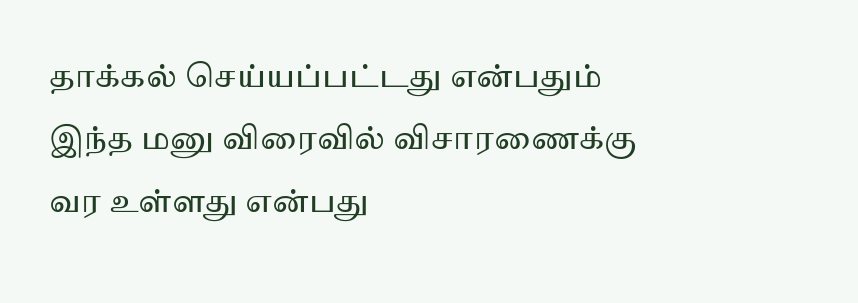தாக்கல் செய்யப்பட்டது என்பதும் இந்த மனு விரைவில் விசாரணைக்கு வர உள்ளது என்பது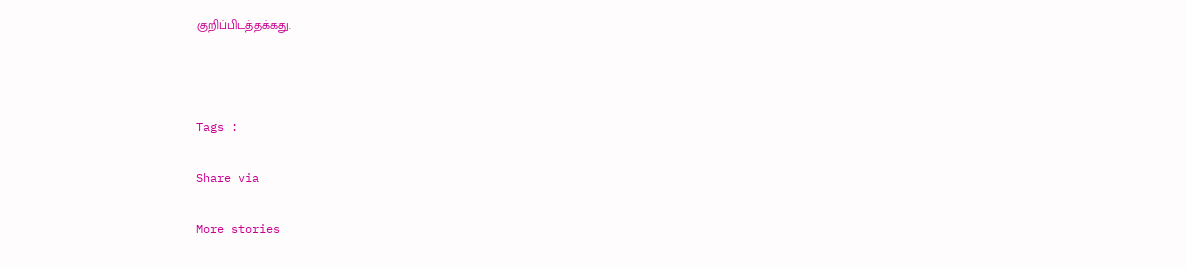குறிப்பிடத்தக்கது.



Tags :

Share via

More stories